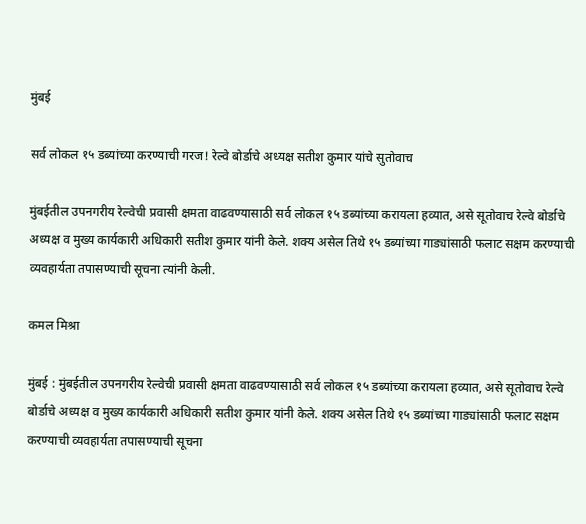मुंबई

सर्व लोकल १५ डब्यांच्या करण्याची गरज! रेल्वे बोर्डाचे अध्यक्ष सतीश कुमार यांचे सुतोवाच

मुंबईतील उपनगरीय रेल्वेची प्रवासी क्षमता वाढवण्यासाठी सर्व लोकल १५ डब्यांच्या करायला हव्यात, असे सूतोवाच रेल्वे बोर्डाचे अध्यक्ष व मुख्य कार्यकारी अधिकारी सतीश कुमार यांनी केले. शक्य असेल तिथे १५ डब्यांच्या गाड्यांसाठी फलाट सक्षम करण्याची व्यवहार्यता तपासण्याची सूचना त्यांनी केली.

कमल मिश्रा

मुंबई : मुंबईतील उपनगरीय रेल्वेची प्रवासी क्षमता वाढवण्यासाठी सर्व लोकल १५ डब्यांच्या करायला हव्यात, असे सूतोवाच रेल्वे बोर्डाचे अध्यक्ष व मुख्य कार्यकारी अधिकारी सतीश कुमार यांनी केले. शक्य असेल तिथे १५ डब्यांच्या गाड्यांसाठी फलाट सक्षम करण्याची व्यवहार्यता तपासण्याची सूचना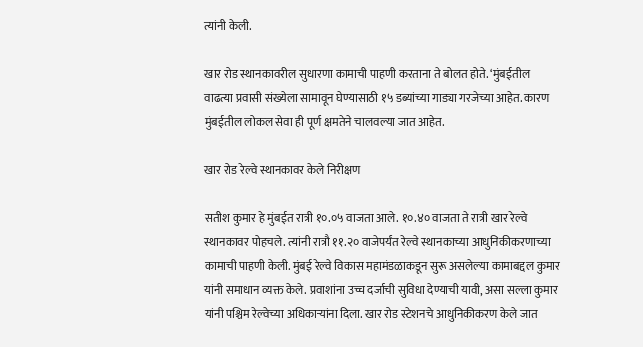त्यांनी केली.

खार रोड स्थानकावरील सुधारणा कामाची पाहणी करताना ते बोलत होते. ‘मुंबईतील वाढत्या प्रवासी संख्येला सामावून घेण्यासाठी १५ डब्यांच्या गाड्या गरजेच्या आहेत. कारण मुंबईतील लोकल सेवा ही पूर्ण क्षमतेने चालवल्या जात आहेत.

खार रोड रेल्वे स्थानकावर केले निरीक्षण

सतीश कुमार हे मुंबईत रात्री १०.०५ वाजता आले. १०.४० वाजता ते रात्री खार रेल्वे स्थानकावर पोहचले. त्यांनी रात्रौ ११.२० वाजेपर्यंत रेल्वे स्थानकाच्या आधुनिकीकरणाच्या कामाची पाहणी केली. मुंबई रेल्वे विकास महामंडळाकडून सुरू असलेल्या कामाबद्दल कुमार यांनी समाधान व्यक्त केले. प्रवाशांना उच्च दर्जाची सुविधा देण्याची यावी, असा सल्ला कुमार यांनी पश्चिम रेल्वेच्या अधिकाऱ्यांना दिला. खार रोड स्टेशनचे आधुनिकीकरण केले जात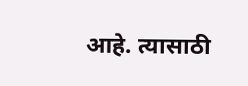आहे. त्यासाठी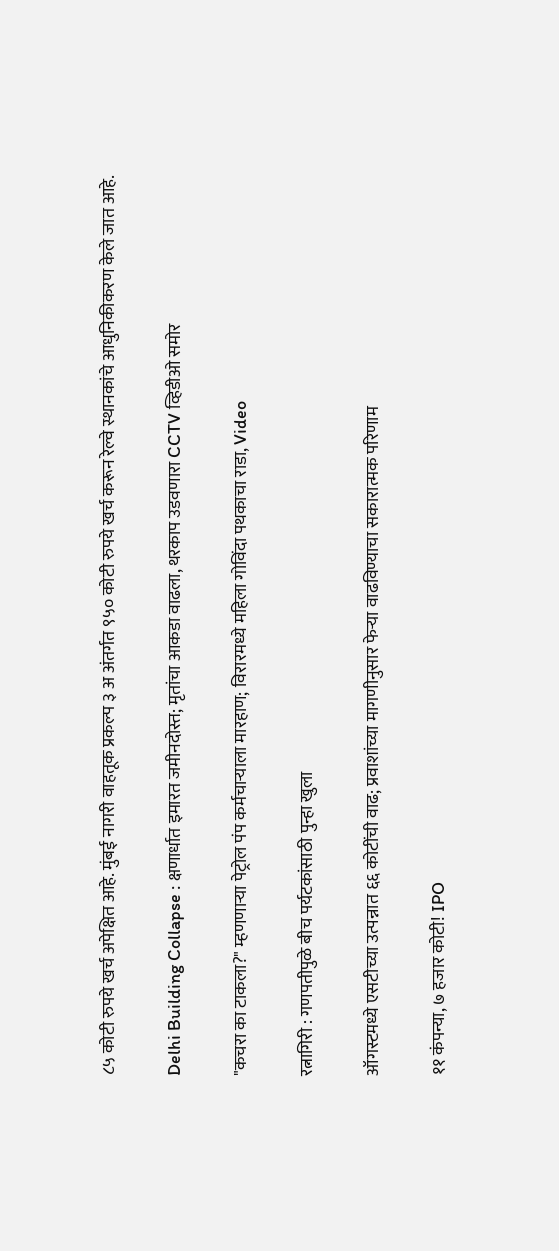८५ कोटी रुपये खर्च अपेक्षित आहे. मुंबई नागरी वाहतूक प्रकल्प ३ अ अंतर्गत ९५० कोटी रुपये खर्च करून रेल्वे स्थानकांचे आधुनिकीकरण केले जात आहे.

Delhi Building Collapse : क्षणार्धात इमारत जमीनदोस्त; मृतांचा आकडा वाढला, थरकाप उडवणारा CCTV व्हिडीओ समोर

"कचरा का टाकला?" म्हणणाऱ्या पेट्रोल पंप कर्मचाऱ्याला मारहाण; विरारमध्ये महिला गोविंदा पथकाचा राडा, Video

रत्नागिरी : गणपतीपुळे बीच पर्यटकांसाठी पुन्हा खुला

ऑगस्टमध्ये एसटीच्या उत्पन्नात ६६ कोटींची वाढ; प्रवाशांच्या मागणीनुसार फेऱ्या वाढविण्याचा सकारात्मक परिणाम

११ कंपन्या, ७ हजार कोटी! IPO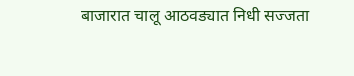बाजारात चालू आठवड्यात निधी सज्जता